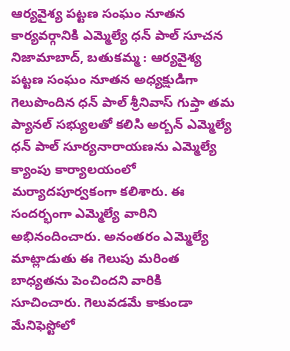ఆర్యవైశ్య పట్టణ సంఘం నూతన కార్యవర్గానికి ఎమ్మెల్యే ధన్ పాల్ సూచన
నిజామాబాద్, బతుకమ్మ : ఆర్యవైశ్య పట్టణ సంఘం నూతన అధ్యక్షుడిగా గెలుపొందిన ధన్ పాల్ శ్రీనివాస్ గుప్తా తమ ప్యానల్ సభ్యులతో కలిసి అర్బన్ ఎమ్మెల్యే ధన్ పాల్ సూర్యనారాయణను ఎమ్మెల్యే క్యాంపు కార్యాలయంలో మర్యాదపూర్వకంగా కలిశారు. ఈ సందర్భంగా ఎమ్మెల్యే వారిని అభినందించారు. అనంతరం ఎమ్మెల్యే మాట్లాడుతు ఈ గెలుపు మరింత బాధ్యతను పెంచిందని వారికి సూచించారు. గెలువడమే కాకుండా మేనిఫెస్టోలో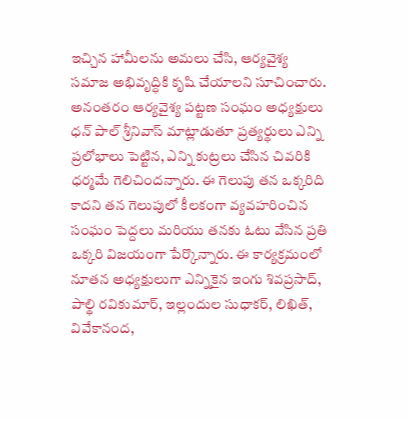ఇచ్చిన హామీలను అమలు చేసి, ఆర్యవైశ్య సమాజ అభివృద్ధికి కృషి చేయాలని సూచించారు. అనంతరం ఆర్యవైశ్య పట్టణ సంఘం అధ్యక్షులు ధన్ పాల్ శ్రీనివాస్ మాట్లాడుతూ ప్రత్యర్థులు ఎన్ని ప్రలోభాలు పెట్టిన, ఎన్ని కుట్రలు చేసిన చివరికి ధర్మమే గెలిచిందన్నారు. ఈ గెలుపు తన ఒక్కరిది కాదని తన గెలుపులో కీలకంగా వ్యవహరించిన సంఘం పెద్దలు మరియు తనకు ఓటు వేసిన ప్రతి ఒక్కరి విజయంగా పేర్కొన్నారు. ఈ కార్యక్రమంలో నూతన అధ్యక్షులుగా ఎన్నికైన ఇంగు శివప్రసాద్, పాల్థి రవికుమార్, ఇల్లందుల సుధాకర్, లిఖిత్, వివేకానంద,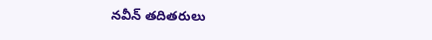నవీన్ తదితరులు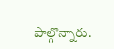పాల్గొన్నారు.